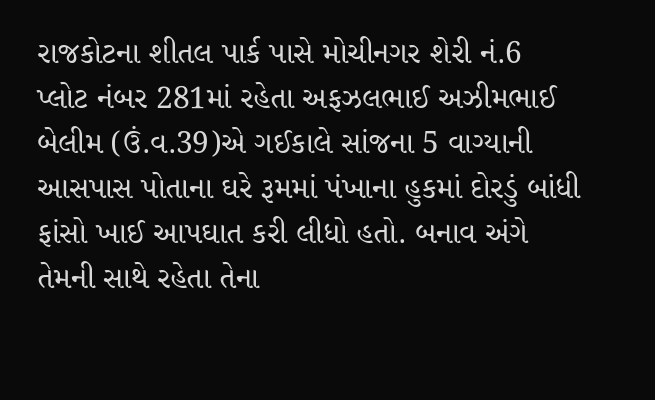રાજકોટના શીતલ પાર્ક પાસે મોચીનગર શેરી નં.6 પ્લોટ નંબર 281માં રહેતા અફઝલભાઈ અઝીમભાઈ બેલીમ (ઉં.વ.39)એ ગઈકાલે સાંજના 5 વાગ્યાની આસપાસ પોતાના ઘરે રૂમમાં પંખાના હુકમાં દોરડું બાંધી ફાંસો ખાઈ આપઘાત કરી લીધો હતો. બનાવ અંગે તેમની સાથે રહેતા તેના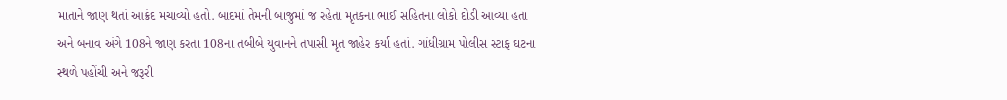માતાને જાણ થતાં આક્રંદ મચાવ્યો હતો. બાદમાં તેમની બાજુમાં જ રહેતા મૃતકના ભાઈ સહિતના લોકો દોડી આવ્યા હતા અને બનાવ અંગે 108ને જાણ કરતા 108ના તબીબે યુવાનને તપાસી મૃત જાહેર કર્યા હતાં. ગાંધીગ્રામ પોલીસ સ્ટાફ ઘટના સ્થળે પહોંચી અને જરૂરી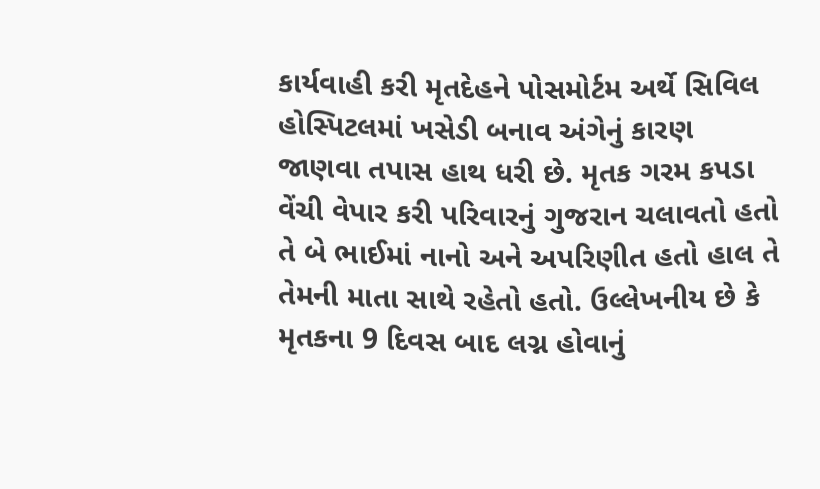કાર્યવાહી કરી મૃતદેહને પોસમોર્ટમ અર્થે સિવિલ હોસ્પિટલમાં ખસેડી બનાવ અંગેનું કારણ જાણવા તપાસ હાથ ધરી છે. મૃતક ગરમ કપડા વેંચી વેપાર કરી પરિવારનું ગુજરાન ચલાવતો હતો તે બે ભાઈમાં નાનો અને અપરિણીત હતો હાલ તે તેમની માતા સાથે રહેતો હતો. ઉલ્લેખનીય છે કે મૃતકના 9 દિવસ બાદ લગ્ન હોવાનું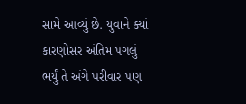સામે આવ્યું છે. યુવાને ક્યાં કારણોસર અંતિમ પગલું ભર્યું તે અંગે પરીવાર પણ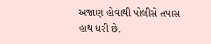અજાણ હોવાથી પોલીસે તપાસ હાથ ધરી છે.